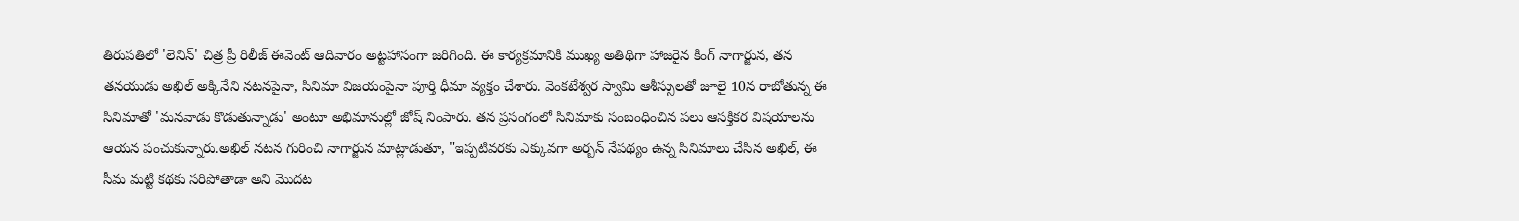తిరుపతిలో 'లెనిన్' చిత్ర ప్రీ రిలీజ్ ఈవెంట్ ఆదివారం అట్టహాసంగా జరిగింది. ఈ కార్యక్రమానికి ముఖ్య అతిథిగా హాజరైన కింగ్ నాగార్జున, తన తనయుడు అఖిల్ అక్కినేని నటనపైనా, సినిమా విజయంపైనా పూర్తి ధీమా వ్యక్తం చేశారు. వెంకటేశ్వర స్వామి ఆశీస్సులతో జూలై 10న రాబోతున్న ఈ సినిమాతో 'మనవాడు కొడుతున్నాడు' అంటూ అభిమానుల్లో జోష్ నింపారు. తన ప్రసంగంలో సినిమాకు సంబంధించిన పలు ఆసక్తికర విషయాలను ఆయన పంచుకున్నారు.అఖిల్ నటన గురించి నాగార్జున మాట్లాడుతూ, "ఇప్పటివరకు ఎక్కువగా అర్బన్ నేపథ్యం ఉన్న సినిమాలు చేసిన అఖిల్, ఈ సీమ మట్టి కథకు సరిపోతాడా అని మొదట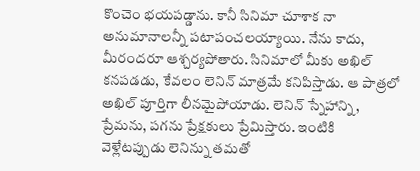కొంచెం భయపడ్డాను. కానీ సినిమా చూశాక నా అనుమానాలన్నీ పటాపంచలయ్యాయి. నేను కాదు, మీరందరూ ఆశ్చర్యపోతారు. సినిమాలో మీకు అఖిల్ కనపడడు, కేవలం లెనిన్ మాత్రమే కనిపిస్తాడు. ఆ పాత్రలో అఖిల్ పూర్తిగా లీనమైపోయాడు. లెనిన్ స్నేహాన్ని, ప్రేమను, పగను ప్రేక్షకులు ప్రేమిస్తారు. ఇంటికి వెళ్లేటప్పుడు లెనిన్ను తమతో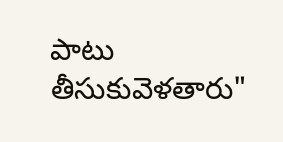పాటు తీసుకువెళతారు"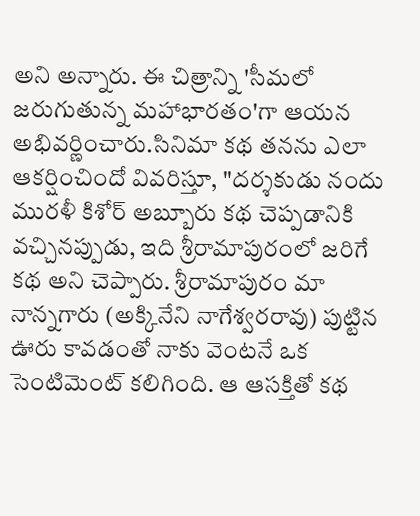అని అన్నారు. ఈ చిత్రాన్ని 'సీమలో జరుగుతున్న మహాభారతం'గా ఆయన అభివర్ణించారు.సినిమా కథ తనను ఎలా ఆకర్షించిందో వివరిస్తూ, "దర్శకుడు నందు మురళీ కిశోర్ అబ్బూరు కథ చెప్పడానికి వచ్చినప్పుడు, ఇది శ్రీరామాపురంలో జరిగే కథ అని చెప్పారు. శ్రీరామాపురం మా నాన్నగారు (అక్కినేని నాగేశ్వరరావు) పుట్టిన ఊరు కావడంతో నాకు వెంటనే ఒక సెంటిమెంట్ కలిగింది. ఆ ఆసక్తితో కథ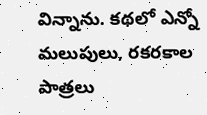విన్నాను. కథలో ఎన్నో మలుపులు, రకరకాల పాత్రలు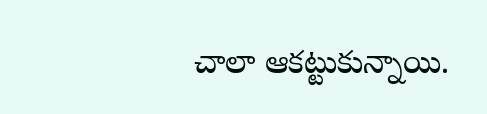చాలా ఆకట్టుకున్నాయి.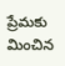ప్రేమకు మించిన